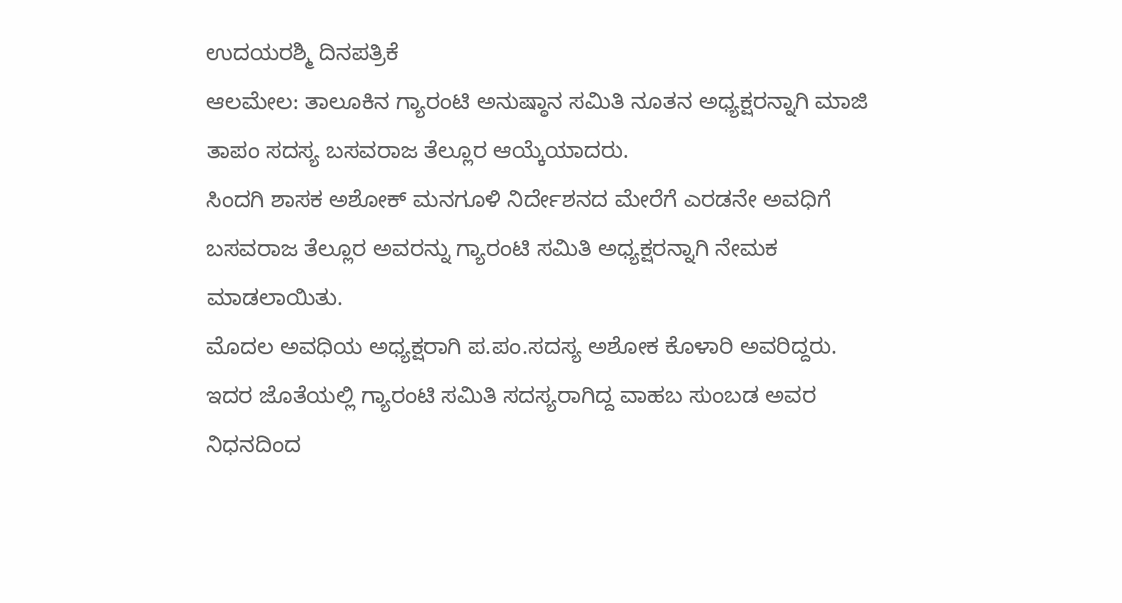ಉದಯರಶ್ಮಿ ದಿನಪತ್ರಿಕೆ
ಆಲಮೇಲ: ತಾಲೂಕಿನ ಗ್ಯಾರಂಟಿ ಅನುಷ್ಠಾನ ಸಮಿತಿ ನೂತನ ಅಧ್ಯಕ್ಷರನ್ನಾಗಿ ಮಾಜಿ ತಾಪಂ ಸದಸ್ಯ ಬಸವರಾಜ ತೆಲ್ಲೂರ ಆಯ್ಕೆಯಾದರು.
ಸಿಂದಗಿ ಶಾಸಕ ಅಶೋಕ್ ಮನಗೂಳಿ ನಿರ್ದೇಶನದ ಮೇರೆಗೆ ಎರಡನೇ ಅವಧಿಗೆ ಬಸವರಾಜ ತೆಲ್ಲೂರ ಅವರನ್ನು ಗ್ಯಾರಂಟಿ ಸಮಿತಿ ಅಧ್ಯಕ್ಷರನ್ನಾಗಿ ನೇಮಕ ಮಾಡಲಾಯಿತು.
ಮೊದಲ ಅವಧಿಯ ಅಧ್ಯಕ್ಷರಾಗಿ ಪ.ಪಂ.ಸದಸ್ಯ ಅಶೋಕ ಕೊಳಾರಿ ಅವರಿದ್ದರು.
ಇದರ ಜೊತೆಯಲ್ಲಿ ಗ್ಯಾರಂಟಿ ಸಮಿತಿ ಸದಸ್ಯರಾಗಿದ್ದ ವಾಹಬ ಸುಂಬಡ ಅವರ ನಿಧನದಿಂದ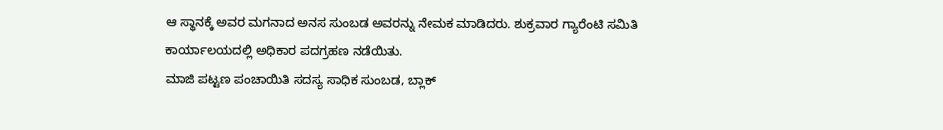ಆ ಸ್ಥಾನಕ್ಕೆ ಅವರ ಮಗನಾದ ಅನಸ ಸುಂಬಡ ಅವರನ್ನು ನೇಮಕ ಮಾಡಿದರು. ಶುಕ್ರವಾರ ಗ್ಯಾರೆಂಟಿ ಸಮಿತಿ ಕಾರ್ಯಾಲಯದಲ್ಲಿ ಅಧಿಕಾರ ಪದಗ್ರಹಣ ನಡೆಯಿತು.
ಮಾಜಿ ಪಟ್ಟಣ ಪಂಚಾಯಿತಿ ಸದಸ್ಯ ಸಾಧಿಕ ಸುಂಬಡ, ಬ್ಲಾಕ್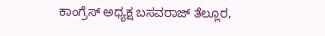ಕಾಂಗ್ರೆಸ್ ಅಧ್ಯಕ್ಷ ಬಸವರಾಜ್ ತೆಲ್ಲೂರ,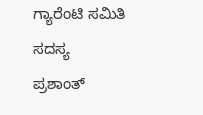ಗ್ಯಾರೆಂಟಿ ಸಮಿತಿ ಸದಸ್ಯ ಪ್ರಶಾಂತ್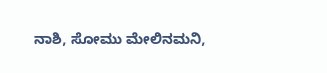ನಾಶಿ, ಸೋಮು ಮೇಲಿನಮನಿ,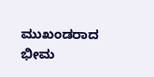ಮುಖಂಡರಾದ ಭೀಮ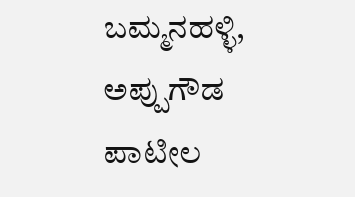ಬಮ್ಮನಹಳ್ಳಿ, ಅಪ್ಪುಗೌಡ ಪಾಟೀಲ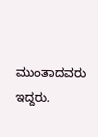ಮುಂತಾದವರು ಇದ್ದರು.